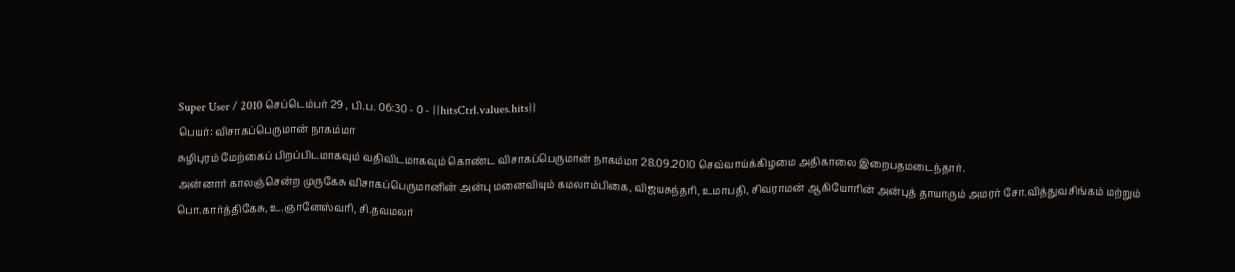Super User / 2010 செப்டெம்பர் 29 , பி.ப. 06:30 - 0 - {{hitsCtrl.values.hits}}
பெயர்: விசாகப்பெருமான் நாகம்மா
சுழிபுரம் மேற்கைப் பிறப்பிடமாகவும் வதிவிடமாகவும் கொண்ட விசாகப்பெருமான் நாகம்மா 28.09.2010 செவ்வாய்க்கிழமை அதிகாலை இறைபதமடைந்தார்.
அன்னார் காலஞ்சென்ற முருகேசு விசாகப்பெருமானின் அன்பு மனைவியும் கமலாம்பிகை, விஜயசுந்தரி, உமாபதி, சிவராமன் ஆகியோரின் அன்புத் தாயாரும் அமரர் சோ.வித்துவசிங்கம் மற்றும் பொ.கார்த்திகேசு, உ.ஞானேஸ்வரி, சி.தவமலர்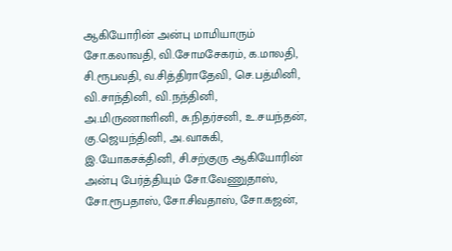ஆகியோரின் அன்பு மாமியாரும் சோ.கலாவதி, வி.சோமசேகரம், க.மாலதி, சி.ரூபவதி, வ.சித்திராதேவி, செ.பத்மினி, வி.சாந்தினி, வி.நந்தினி, அ.மிருணாளினி, சு.நிதர்சனி, உ.சயந்தன், கு.ஜெயந்தினி, அ.வாசுகி, இ.யோகசக்தினி, சி.சற்குரு ஆகியோரின் அன்பு பேர்த்தியும் சோ.வேணுதாஸ், சோ.ரூபதாஸ், சோ.சிவதாஸ், சோ.கஜன்,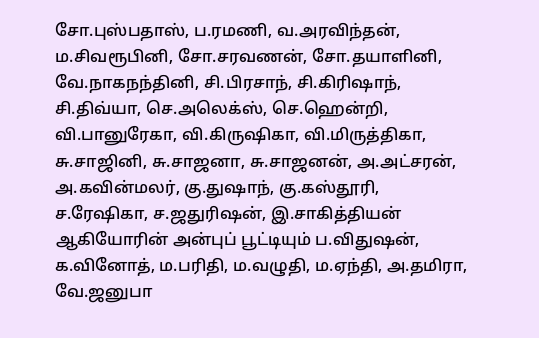சோ.புஸ்பதாஸ், ப.ரமணி, வ.அரவிந்தன், ம.சிவரூபினி, சோ.சரவணன், சோ.தயாளினி, வே.நாகநந்தினி, சி.பிரசாந், சி.கிரிஷாந், சி.திவ்யா, செ.அலெக்ஸ், செ.ஹென்றி, வி.பானுரேகா, வி.கிருஷிகா, வி.மிருத்திகா, சு.சாஜினி, சு.சாஜனா, சு.சாஜனன், அ.அட்சரன், அ.கவின்மலர், கு.துஷாந், கு.கஸ்தூரி, ச.ரேஷிகா, ச.ஜதுரிஷன், இ.சாகித்தியன் ஆகியோரின் அன்புப் பூட்டியும் ப.விதுஷன், க.வினோத், ம.பரிதி, ம.வழுதி, ம.ஏந்தி, அ.தமிரா, வே.ஜனுபா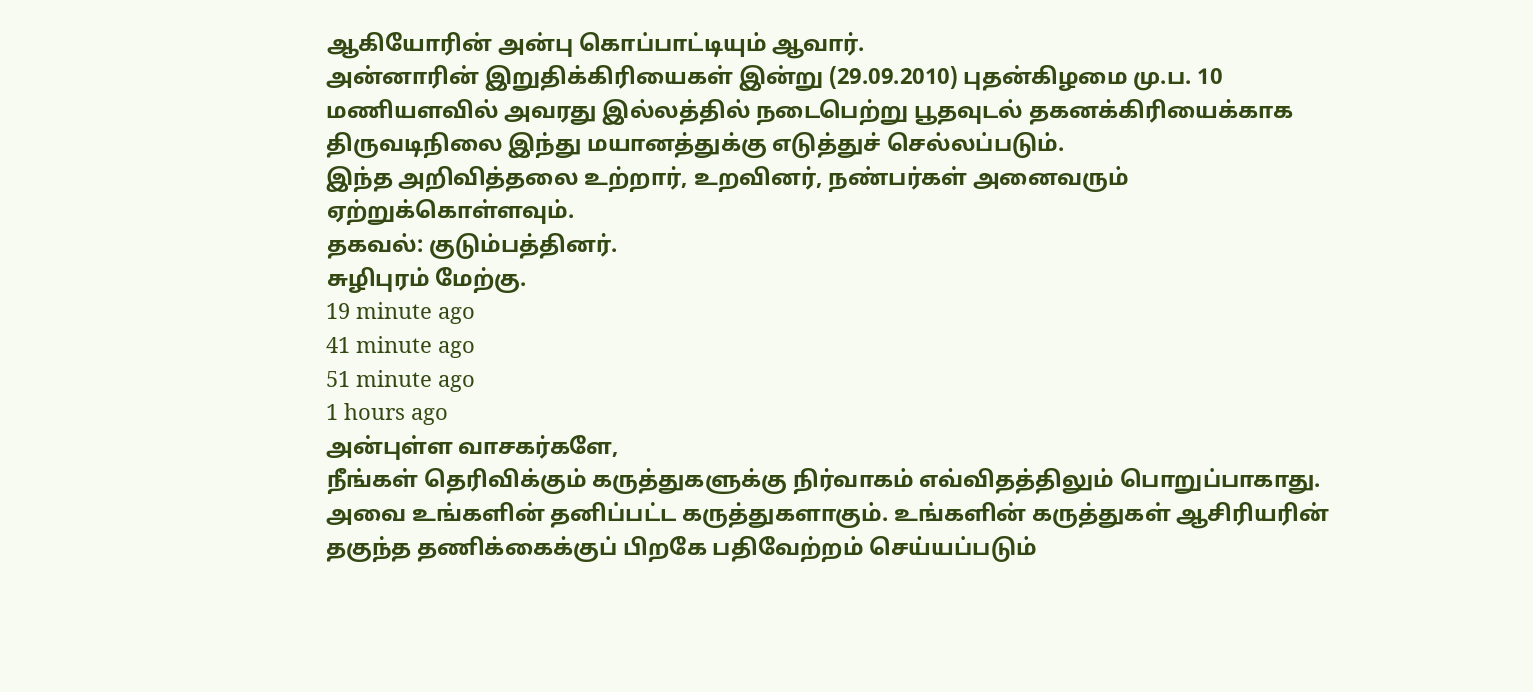ஆகியோரின் அன்பு கொப்பாட்டியும் ஆவார்.
அன்னாரின் இறுதிக்கிரியைகள் இன்று (29.09.2010) புதன்கிழமை மு.ப. 10 மணியளவில் அவரது இல்லத்தில் நடைபெற்று பூதவுடல் தகனக்கிரியைக்காக திருவடிநிலை இந்து மயானத்துக்கு எடுத்துச் செல்லப்படும்.
இந்த அறிவித்தலை உற்றார், உறவினர், நண்பர்கள் அனைவரும் ஏற்றுக்கொள்ளவும்.
தகவல்: குடும்பத்தினர்.
சுழிபுரம் மேற்கு.
19 minute ago
41 minute ago
51 minute ago
1 hours ago
அன்புள்ள வாசகர்களே,
நீங்கள் தெரிவிக்கும் கருத்துகளுக்கு நிர்வாகம் எவ்விதத்திலும் பொறுப்பாகாது. அவை உங்களின் தனிப்பட்ட கருத்துகளாகும். உங்களின் கருத்துகள் ஆசிரியரின் தகுந்த தணிக்கைக்குப் பிறகே பதிவேற்றம் செய்யப்படும்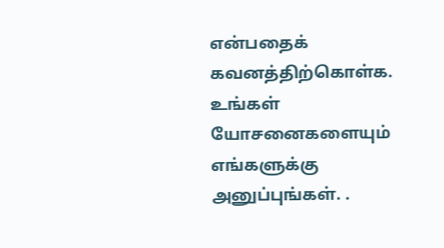என்பதைக் கவனத்திற்கொள்க. உங்கள் யோசனைகளையும் எங்களுக்கு அனுப்புங்கள். .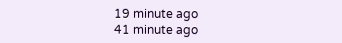19 minute ago
41 minute ago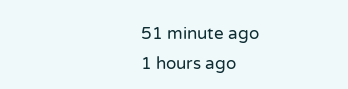51 minute ago
1 hours ago